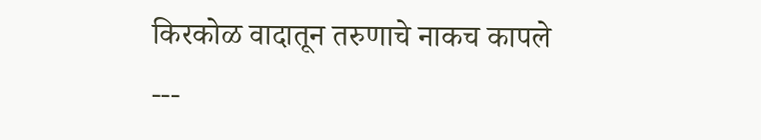किरकोळ वादातून तरुणाचे नाकच कापले
---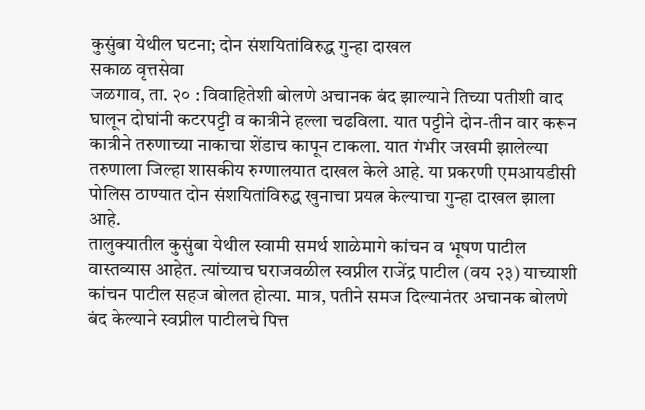कुसुंबा येथील घटना; दोन संशयितांविरुद्ध गुन्हा दाखल
सकाळ वृत्तसेवा
जळगाव, ता. २० : विवाहितेशी बोलणे अचानक बंद झाल्याने तिच्या पतीशी वाद घालून दोघांनी कटरपट्टी व कात्रीने हल्ला चढविला. यात पट्टीने दोन-तीन वार करून कात्रीने तरुणाच्या नाकाचा शेंडाच कापून टाकला. यात गंभीर जखमी झालेल्या तरुणाला जिल्हा शासकीय रुग्णालयात दाखल केले आहे. या प्रकरणी एमआयडीसी पोलिस ठाण्यात दोन संशयितांविरुद्ध खुनाचा प्रयत्न केल्याचा गुन्हा दाखल झाला आहे.
तालुक्यातील कुसुंबा येथील स्वामी समर्थ शाळेमागे कांचन व भूषण पाटील वास्तव्यास आहेत. त्यांच्याच घराजवळील स्वप्नील राजेंद्र पाटील (वय २३) याच्याशी कांचन पाटील सहज बोलत होत्या. मात्र, पतीने समज दिल्यानंतर अचानक बोलणे बंद केल्याने स्वप्नील पाटीलचे पित्त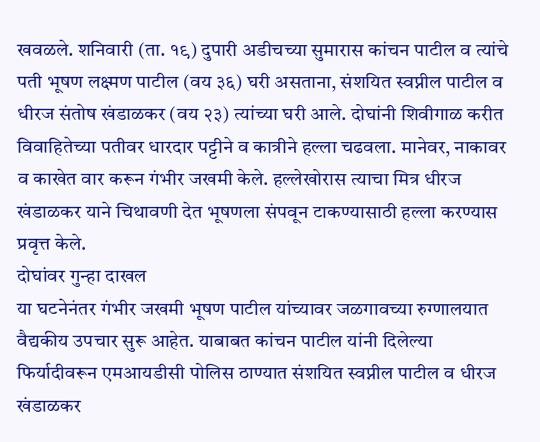खवळले. शनिवारी (ता. १९) दुपारी अडीचच्या सुमारास कांचन पाटील व त्यांचे पती भूषण लक्ष्मण पाटील (वय ३६) घरी असताना, संशयित स्वप्नील पाटील व धीरज संतोष खंडाळकर (वय २३) त्यांच्या घरी आले. दोघांनी शिवीगाळ करीत विवाहितेच्या पतीवर धारदार पट्टीने व कात्रीने हल्ला चढवला. मानेवर, नाकावर व काखेत वार करून गंभीर जखमी केले. हल्लेखोरास त्याचा मित्र धीरज खंडाळकर याने चिथावणी देत भूषणला संपवून टाकण्यासाठी हल्ला करण्यास प्रवृत्त केले.
दोघांवर गुन्हा दाखल
या घटनेनंतर गंभीर जखमी भूषण पाटील यांच्यावर जळगावच्या रुग्णालयात वैद्यकीय उपचार सुरू आहेत. याबाबत कांचन पाटील यांनी दिलेल्या फिर्यादीवरून एमआयडीसी पोलिस ठाण्यात संशयित स्वप्नील पाटील व धीरज खंडाळकर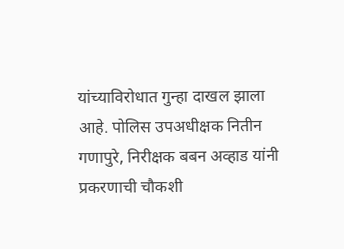यांच्याविरोधात गुन्हा दाखल झाला आहे. पोलिस उपअधीक्षक नितीन गणापुरे, निरीक्षक बबन अव्हाड यांनी प्रकरणाची चौकशी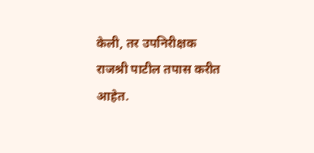केली, तर उपनिरीक्षक राजश्री पाटील तपास करीत आहेत.